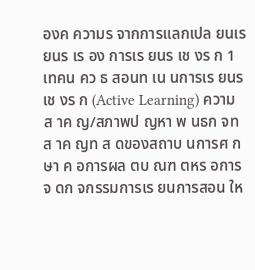องค ความร จากการแลกเปล ยนเร ยนร เร อง การเร ยนร เช งร ก 1 เทคน คว ธ สอนท เน นการเร ยนร เช งร ก (Active Learning) ความส าค ญ/สภาพป ญหา พ นธก จท ส าค ญท ส ดของสถาบ นการศ กษา ค อการผล ตบ ณฑ ตหร อการจ ดก จกรรมการเร ยนการสอน ให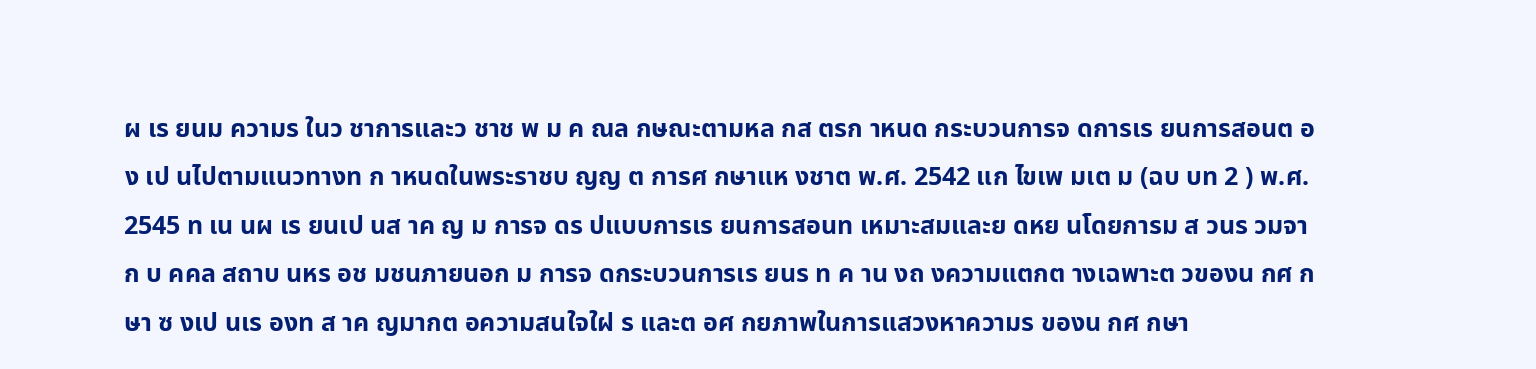ผ เร ยนม ความร ในว ชาการและว ชาช พ ม ค ณล กษณะตามหล กส ตรก าหนด กระบวนการจ ดการเร ยนการสอนต อง เป นไปตามแนวทางท ก าหนดในพระราชบ ญญ ต การศ กษาแห งชาต พ.ศ. 2542 แก ไขเพ มเต ม (ฉบ บท 2 ) พ.ศ. 2545 ท เน นผ เร ยนเป นส าค ญ ม การจ ดร ปแบบการเร ยนการสอนท เหมาะสมและย ดหย นโดยการม ส วนร วมจาก บ คคล สถาบ นหร อช มชนภายนอก ม การจ ดกระบวนการเร ยนร ท ค าน งถ งความแตกต างเฉพาะต วของน กศ กษา ซ งเป นเร องท ส าค ญมากต อความสนใจใฝ ร และต อศ กยภาพในการแสวงหาความร ของน กศ กษา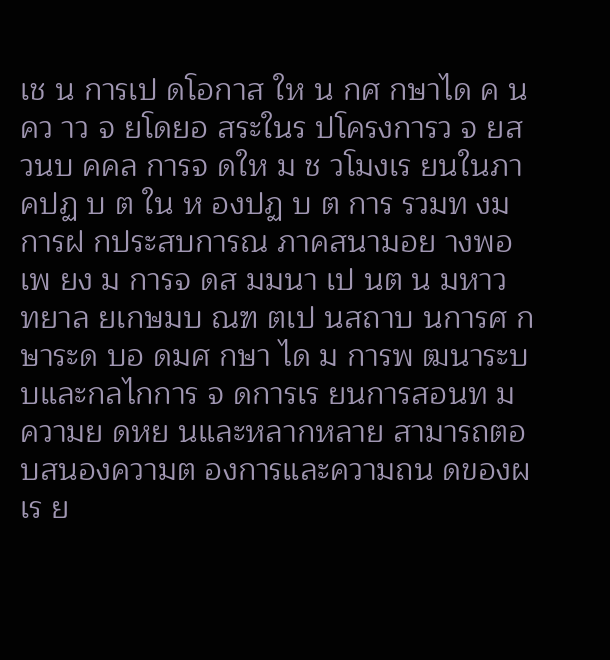เช น การเป ดโอกาส ให น กศ กษาได ค นคว าว จ ยโดยอ สระในร ปโครงการว จ ยส วนบ คคล การจ ดให ม ช วโมงเร ยนในภาคปฏ บ ต ใน ห องปฏ บ ต การ รวมท งม การฝ กประสบการณ ภาคสนามอย างพอเพ ยง ม การจ ดส มมนา เป นต น มหาว ทยาล ยเกษมบ ณฑ ตเป นสถาบ นการศ กษาระด บอ ดมศ กษา ได ม การพ ฒนาระบบและกลไกการ จ ดการเร ยนการสอนท ม ความย ดหย นและหลากหลาย สามารถตอบสนองความต องการและความถน ดของผ เร ย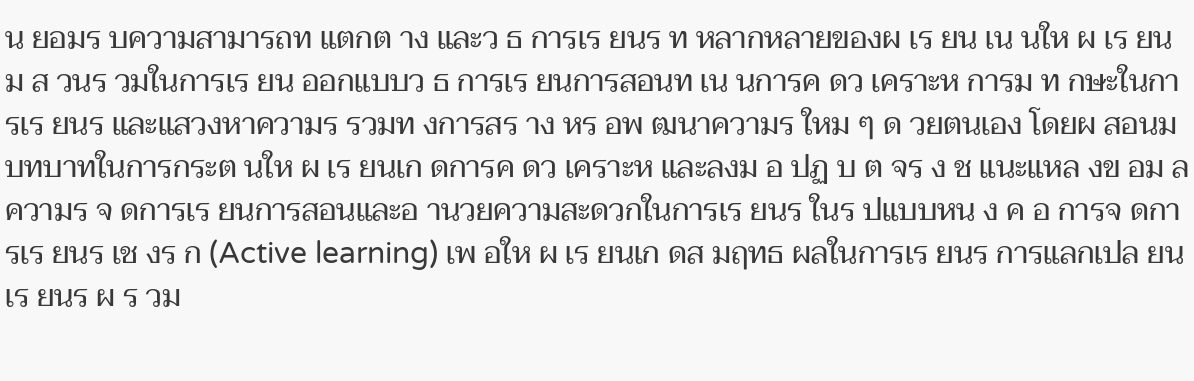น ยอมร บความสามารถท แตกต าง และว ธ การเร ยนร ท หลากหลายของผ เร ยน เน นให ผ เร ยนม ส วนร วมในการเร ยน ออกแบบว ธ การเร ยนการสอนท เน นการค ดว เคราะห การม ท กษะในการเร ยนร และแสวงหาความร รวมท งการสร าง หร อพ ฒนาความร ใหม ๆ ด วยตนเอง โดยผ สอนม บทบาทในการกระต นให ผ เร ยนเก ดการค ดว เคราะห และลงม อ ปฏ บ ต จร ง ช แนะแหล งข อม ลความร จ ดการเร ยนการสอนและอ านวยความสะดวกในการเร ยนร ในร ปแบบหน ง ค อ การจ ดการเร ยนร เช งร ก (Active learning) เพ อให ผ เร ยนเก ดส มฤทธ ผลในการเร ยนร การแลกเปล ยนเร ยนร ผ ร วม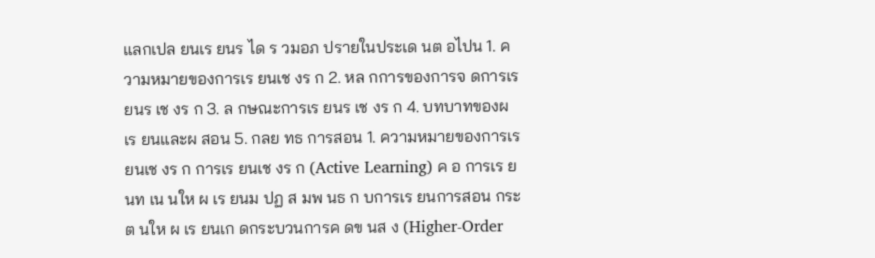แลกเปล ยนเร ยนร ได ร วมอภ ปรายในประเด นต อไปน 1. ความหมายของการเร ยนเช งร ก 2. หล กการของการจ ดการเร ยนร เช งร ก 3. ล กษณะการเร ยนร เช งร ก 4. บทบาทของผ เร ยนและผ สอน 5. กลย ทธ การสอน 1. ความหมายของการเร ยนเช งร ก การเร ยนเช งร ก (Active Learning) ค อ การเร ยนท เน นให ผ เร ยนม ปฏ ส มพ นธ ก บการเร ยนการสอน กระต นให ผ เร ยนเก ดกระบวนการค ดข นส ง (Higher-Order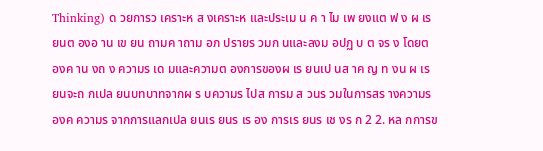Thinking) ด วยการว เคราะห ส งเคราะห และประเม น ค า ไม เพ ยงแต ฟ ง ผ เร ยนต องอ าน เข ยน ถามค าถาม อภ ปรายร วมก นและลงม อปฏ บ ต จร ง โดยต องค าน งถ ง ความร เด มและความต องการของผ เร ยนเป นส าค ญ ท งน ผ เร ยนจะถ กเปล ยนบทบาทจากผ ร บความร ไปส การม ส วนร วมในการสร างความร
องค ความร จากการแลกเปล ยนเร ยนร เร อง การเร ยนร เช งร ก 2 2. หล กการข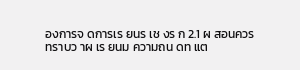องการจ ดการเร ยนร เช งร ก 2.1 ผ สอนควรทราบว าผ เร ยนม ความถน ดท แต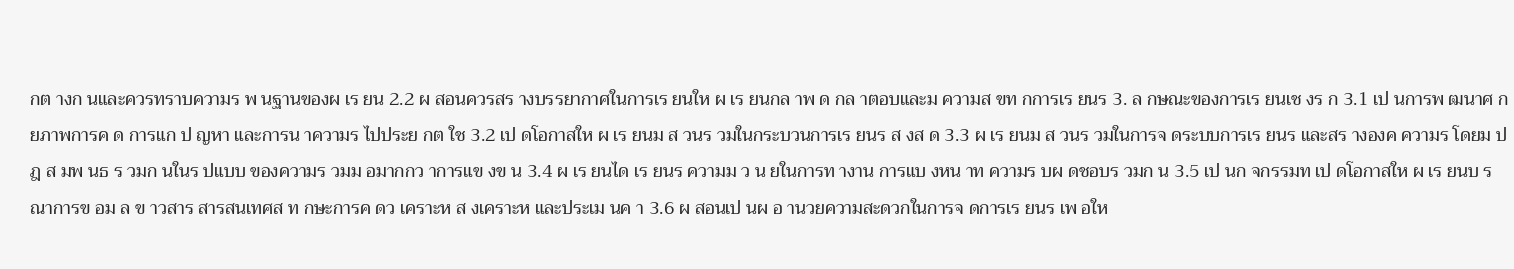กต างก นและควรทราบความร พ นฐานของผ เร ยน 2.2 ผ สอนควรสร างบรรยากาศในการเร ยนให ผ เร ยนกล าพ ด กล าตอบและม ความส ขท กการเร ยนร 3. ล กษณะของการเร ยนเช งร ก 3.1 เป นการพ ฒนาศ กยภาพการค ด การแก ป ญหา และการน าความร ไปประย กต ใช 3.2 เป ดโอกาสให ผ เร ยนม ส วนร วมในกระบวนการเร ยนร ส งส ด 3.3 ผ เร ยนม ส วนร วมในการจ ดระบบการเร ยนร และสร างองค ความร โดยม ปฎ ส มพ นธ ร วมก นในร ปแบบ ของความร วมม อมากกว าการแข งข น 3.4 ผ เร ยนได เร ยนร ความม ว น ยในการท างาน การแบ งหน าท ความร บผ ดชอบร วมก น 3.5 เป นก จกรรมท เป ดโอกาสให ผ เร ยนบ รณาการข อม ล ข าวสาร สารสนเทศส ท กษะการค ดว เคราะห ส งเคราะห และประเม นค า 3.6 ผ สอนเป นผ อ านวยความสะดวกในการจ ดการเร ยนร เพ อให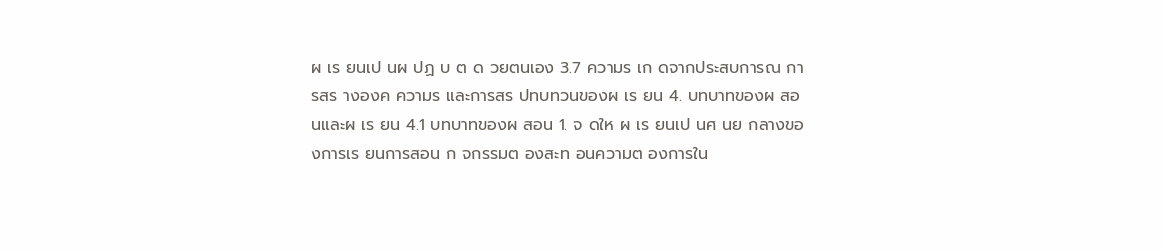ผ เร ยนเป นผ ปฏ บ ต ด วยตนเอง 3.7 ความร เก ดจากประสบการณ การสร างองค ความร และการสร ปทบทวนของผ เร ยน 4. บทบาทของผ สอนและผ เร ยน 4.1 บทบาทของผ สอน 1. จ ดให ผ เร ยนเป นศ นย กลางของการเร ยนการสอน ก จกรรมต องสะท อนความต องการใน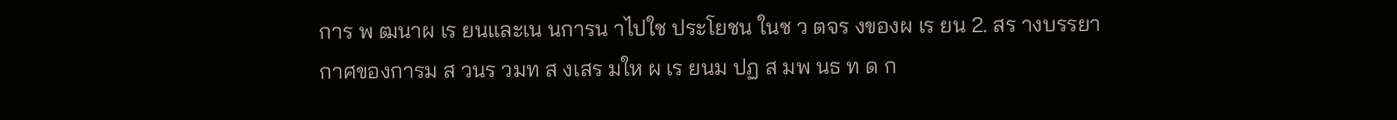การ พ ฒนาผ เร ยนและเน นการน าไปใช ประโยชน ในช ว ตจร งของผ เร ยน 2. สร างบรรยากาศของการม ส วนร วมท ส งเสร มให ผ เร ยนม ปฏ ส มพ นธ ท ด ก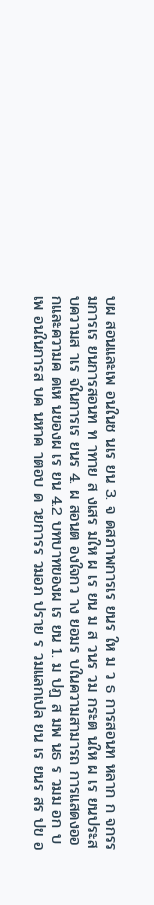บผ สอนและเพ อนในช นเร ยน 3. จ ดสภาพการเร ยนร ให ม ว ธ การสอนท หลาก ก จกรรมการเร ยนการสอนท ท าทาย ส งเสร มให ผ เร ยน ม ส วนร วม กระต นให ผ เร ยนประสบความส าเร จในการเร ยนร 4. ผ สอนต องใจกว าง ยอมร บในความสามารถ การแสดงออกและความค ดเห นของผ เร ยน 4.2 บทบาทของผ เร ยน 1. ม ปฏ ส มพ นธ ร วมม อก บเพ อนในการส บค นหาค าตอบ ด วยการร วมอภ ปราย ร วมแลกเปล ยน เร ยนร สร ปข อ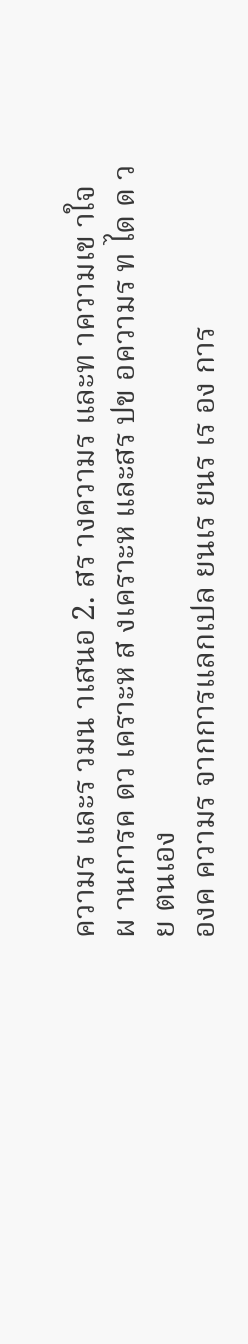ความร และร วมน าเสนอ 2. สร างความร และท าความเข าใจ ผ านการค ดว เคราะห ส งเคราะห และสร ปข อความร ท ได ด วย ตนเอง
องค ความร จากการแลกเปล ยนเร ยนร เร อง การ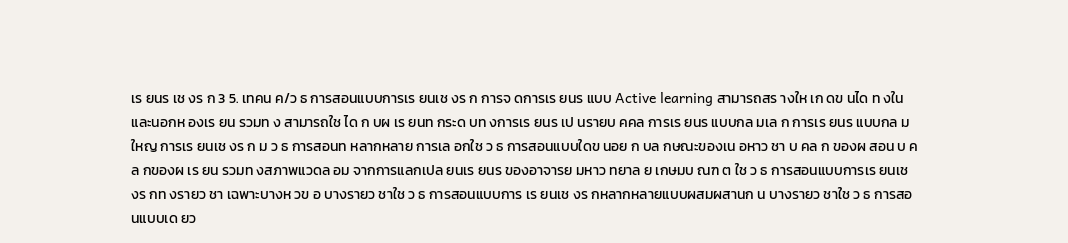เร ยนร เช งร ก 3 5. เทคน ค/ว ธ การสอนแบบการเร ยนเช งร ก การจ ดการเร ยนร แบบ Active learning สามารถสร างให เก ดข นได ท งในและนอกห องเร ยน รวมท ง สามารถใช ได ก บผ เร ยนท กระด บท งการเร ยนร เป นรายบ คคล การเร ยนร แบบกล มเล ก การเร ยนร แบบกล มใหญ การเร ยนเช งร ก ม ว ธ การสอนท หลากหลาย การเล อกใช ว ธ การสอนแบบใดข นอย ก บล กษณะของเน อหาว ชา บ คล ก ของผ สอน บ คล กของผ เร ยน รวมท งสภาพแวดล อม จากการแลกเปล ยนเร ยนร ของอาจารย มหาว ทยาล ย เกษมบ ณฑ ต ใช ว ธ การสอนแบบการเร ยนเช งร กท งรายว ชา เฉพาะบางห วข อ บางรายว ชาใช ว ธ การสอนแบบการ เร ยนเช งร กหลากหลายแบบผสมผสานก น บางรายว ชาใช ว ธ การสอนแบบเด ยว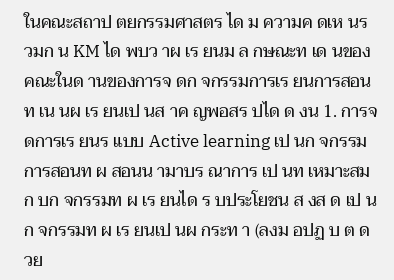ในคณะสถาป ตยกรรมศาสตร ได ม ความค ดเห นร วมก น KM ได พบว าผ เร ยนม ล กษณะท เด นของคณะในด านของการจ ดก จกรรมการเร ยนการสอนท เน นผ เร ยนเป นส าค ญพอสร ปได ด งน 1. การจ ดการเร ยนร แบบ Active learning เป นก จกรรมการสอนท ผ สอนน ามาบร ณาการ เป นท เหมาะสมก บก จกรรมท ผ เร ยนได ร บประโยชน ส งส ด เป นก จกรรมท ผ เร ยนเป นผ กระท า (ลงม อปฏ บ ต ด วย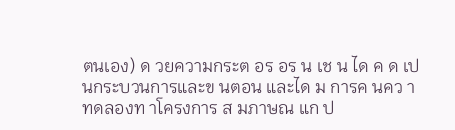ตนเอง) ด วยความกระต อร อร น เช น ได ค ด เป นกระบวนการและข นตอน และได ม การค นคว า ทดลองท าโครงการ ส มภาษณ แก ป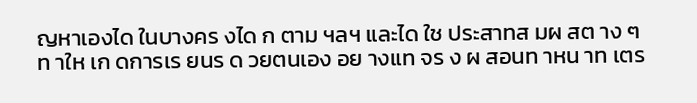ญหาเองได ในบางคร งได ก ตาม ฯลฯ และได ใช ประสาทส มผ สต าง ๆ ท าให เก ดการเร ยนร ด วยตนเอง อย างแท จร ง ผ สอนท าหน าท เตร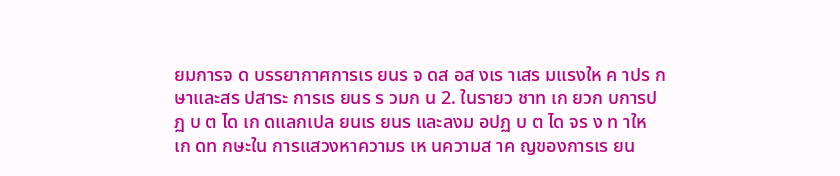ยมการจ ด บรรยากาศการเร ยนร จ ดส อส งเร าเสร มแรงให ค าปร กษาและสร ปสาระ การเร ยนร ร วมก น 2. ในรายว ชาท เก ยวก บการปฏ บ ต ได เก ดแลกเปล ยนเร ยนร และลงม อปฏ บ ต ได จร ง ท าให เก ดท กษะใน การแสวงหาความร เห นความส าค ญของการเร ยน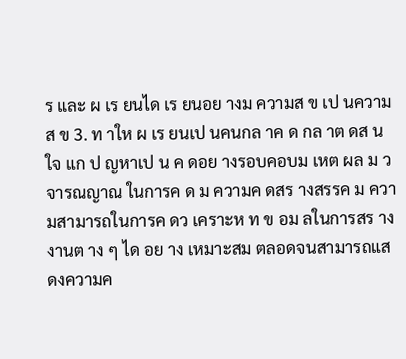ร และ ผ เร ยนได เร ยนอย างม ความส ข เป นความส ข 3. ท าให ผ เร ยนเป นคนกล าค ด กล าต ดส นใจ แก ป ญหาเป น ค ดอย างรอบคอบม เหต ผล ม ว จารณญาณ ในการค ด ม ความค ดสร างสรรค ม ความสามารถในการค ดว เคราะห ท ข อม ลในการสร างงานต าง ๆ ได อย าง เหมาะสม ตลอดจนสามารถแสดงความค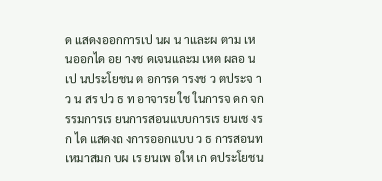ด แสดงออกการเป นผ น าและผ ตาม เห นออกได อย างช ดเจนและม เหต ผลอ นเป นประโยชน ต อการด ารงช ว ตประจ าว น สร ปว ธ ท อาจารย ใช ในการจ ดก จกรรมการเร ยนการสอนแบบการเร ยนเช งร ก ได แสดงถ งการออกแบบ ว ธ การสอนท เหมาสมก บผ เร ยนเพ อให เก ดประโยชน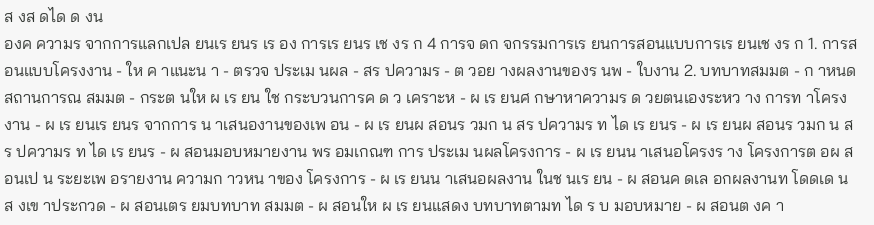ส งส ดได ด งน
องค ความร จากการแลกเปล ยนเร ยนร เร อง การเร ยนร เช งร ก 4 การจ ดก จกรรมการเร ยนการสอนแบบการเร ยนเช งร ก 1. การสอนแบบโครงงาน - ให ค าแนะน า - ตรวจ ประเม นผล - สร ปความร - ต วอย างผลงานของร นพ - ใบงาน 2. บทบาทสมมต - ก าหนดสถานการณ สมมต - กระต นให ผ เร ยน ใช กระบวนการค ด ว เคราะห - ผ เร ยนศ กษาหาความร ด วยตนเองระหว าง การท าโครงงาน - ผ เร ยนเร ยนร จากการ น าเสนองานของเพ อน - ผ เร ยนผ สอนร วมก น สร ปความร ท ได เร ยนร - ผ เร ยนผ สอนร วมก น สร ปความร ท ได เร ยนร - ผ สอนมอบหมายงาน พร อมเกณฑ การ ประเม นผลโครงการ - ผ เร ยนน าเสนอโครงร าง โครงการต อผ สอนเป น ระยะเพ อรายงาน ความก าวหน าของ โครงการ - ผ เร ยนน าเสนอผลงาน ในช นเร ยน - ผ สอนค ดเล อกผลงานท โดดเด นส งเข าประกวด - ผ สอนเตร ยมบทบาท สมมต - ผ สอนให ผ เร ยนแสดง บทบาทตามท ได ร บ มอบหมาย - ผ สอนต งค า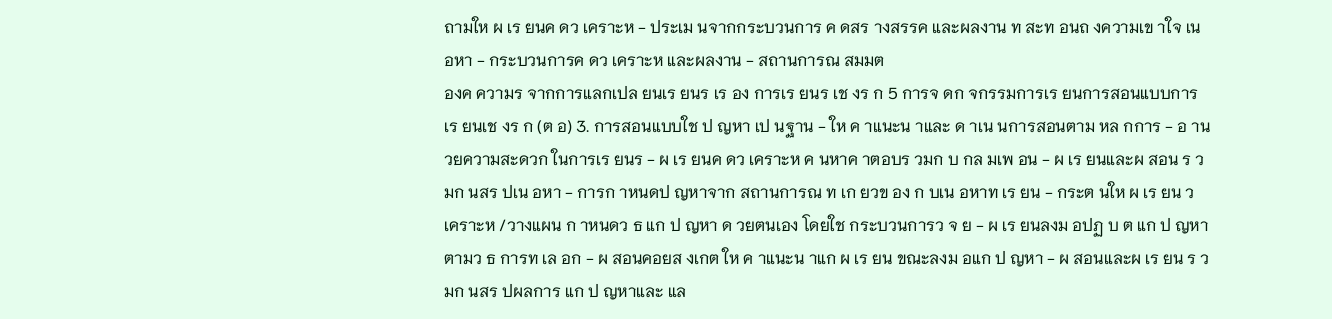ถามให ผ เร ยนค ดว เคราะห - ประเม นจากกระบวนการ ค ดสร างสรรค และผลงาน ท สะท อนถ งความเข าใจ เน อหา - กระบวนการค ดว เคราะห และผลงาน - สถานการณ สมมต
องค ความร จากการแลกเปล ยนเร ยนร เร อง การเร ยนร เช งร ก 5 การจ ดก จกรรมการเร ยนการสอนแบบการเร ยนเช งร ก (ต อ) 3. การสอนแบบใช ป ญหา เป นฐาน - ให ค าแนะน าและ ด าเน นการสอนตาม หล กการ - อ านวยความสะดวก ในการเร ยนร - ผ เร ยนค ดว เคราะห ค นหาค าตอบร วมก บ กล มเพ อน - ผ เร ยนและผ สอน ร วมก นสร ปเน อหา - การก าหนดป ญหาจาก สถานการณ ท เก ยวข อง ก บเน อหาท เร ยน - กระต นให ผ เร ยน ว เคราะห /วางแผน ก าหนดว ธ แก ป ญหา ด วยตนเอง โดยใช กระบวนการว จ ย - ผ เร ยนลงม อปฏ บ ต แก ป ญหาตามว ธ การท เล อก - ผ สอนคอยส งเกต ให ค าแนะน าแก ผ เร ยน ขณะลงม อแก ป ญหา - ผ สอนและผ เร ยน ร วมก นสร ปผลการ แก ป ญหาและ แล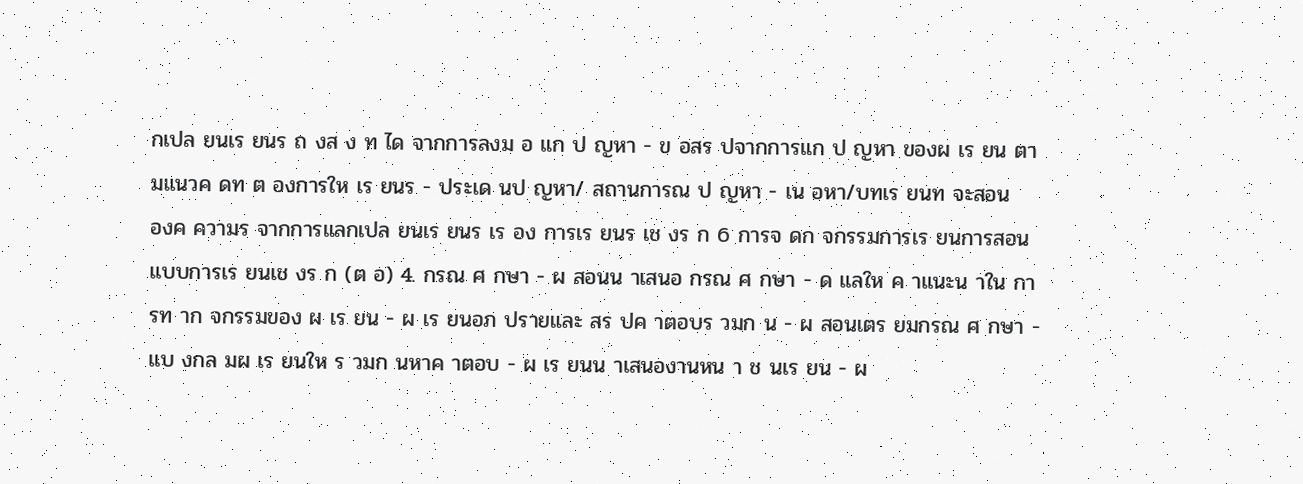กเปล ยนเร ยนร ถ งส ง ท ได จากการลงม อ แก ป ญหา - ข อสร ปจากการแก ป ญหา ของผ เร ยน ตามแนวค ดท ต องการให เร ยนร - ประเด นป ญหา/ สถานการณ ป ญหา - เน อหา/บทเร ยนท จะสอน
องค ความร จากการแลกเปล ยนเร ยนร เร อง การเร ยนร เช งร ก 6 การจ ดก จกรรมการเร ยนการสอนแบบการเร ยนเช งร ก (ต อ) 4. กรณ ศ กษา - ผ สอนน าเสนอ กรณ ศ กษา - ด แลให ค าแนะน าใน การท าก จกรรมของ ผ เร ยน - ผ เร ยนอภ ปรายและ สร ปค าตอบร วมก น - ผ สอนเตร ยมกรณ ศ กษา - แบ งกล มผ เร ยนให ร วมก นหาค าตอบ - ผ เร ยนน าเสนองานหน า ช นเร ยน - ผ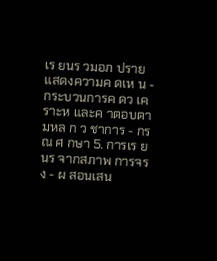เร ยนร วมอภ ปราย แสดงความค ดเห น - กระบวนการค ดว เคราะห และค าตอบตามหล ก ว ชาการ - กรณ ศ กษา 5. การเร ยนร จากสภาพ การจร ง - ผ สอนเสน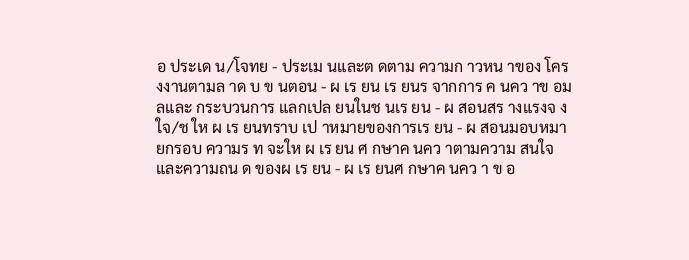อ ประเด น/โจทย - ประเม นและต ดตาม ความก าวหน าของ โครงงานตามล าด บ ข นตอน - ผ เร ยน เร ยนร จากการ ค นคว าข อม ลและ กระบวนการ แลกเปล ยนในช นเร ยน - ผ สอนสร างแรงจ งใจ/ช ให ผ เร ยนทราบ เป าหมายของการเร ยน - ผ สอนมอบหมายกรอบ ความร ท จะให ผ เร ยน ศ กษาค นคว าตามความ สนใจและความถน ด ของผ เร ยน - ผ เร ยนศ กษาค นคว า ข อ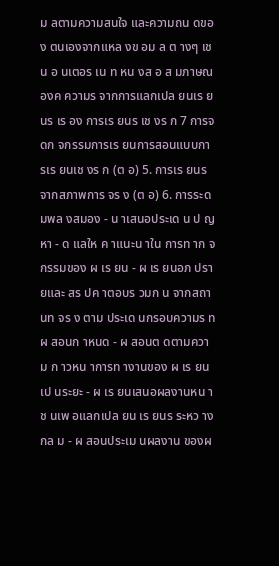ม ลตามความสนใจ และความถน ดของ ตนเองจากแหล งข อม ล ต างๆ เช น อ นเตอร เน ท หน งส อ ส มภาษณ
องค ความร จากการแลกเปล ยนเร ยนร เร อง การเร ยนร เช งร ก 7 การจ ดก จกรรมการเร ยนการสอนแบบการเร ยนเช งร ก (ต อ) 5. การเร ยนร จากสภาพการ จร ง (ต อ) 6. การระดมพล งสมอง - น าเสนอประเด น ป ญหา - ด แลให ค าแนะน าใน การท าก จกรรมของ ผ เร ยน - ผ เร ยนอภ ปรายและ สร ปค าตอบร วมก น จากสถานท จร ง ตาม ประเด นกรอบความร ท ผ สอนก าหนด - ผ สอนต ดตามความ ก าวหน าการท างานของ ผ เร ยนเป นระยะ - ผ เร ยนเสนอผลงานหน า ช นเพ อแลกเปล ยน เร ยนร ระหว างกล ม - ผ สอนประเม นผลงาน ของผ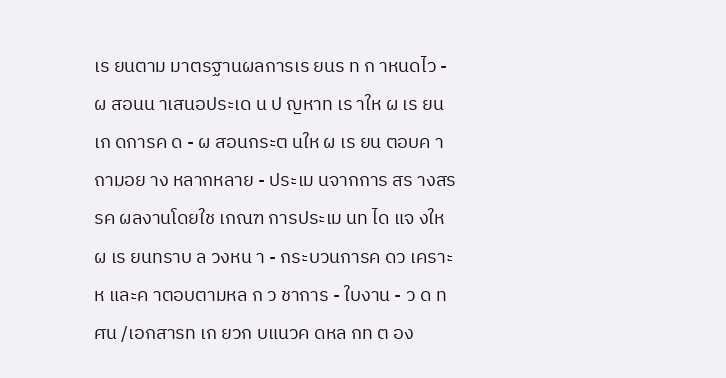เร ยนตาม มาตรฐานผลการเร ยนร ท ก าหนดไว - ผ สอนน าเสนอประเด น ป ญหาท เร าให ผ เร ยน เก ดการค ด - ผ สอนกระต นให ผ เร ยน ตอบค าถามอย าง หลากหลาย - ประเม นจากการ สร างสรรค ผลงานโดยใช เกณฑ การประเม นท ได แจ งให ผ เร ยนทราบ ล วงหน า - กระบวนการค ดว เคราะห และค าตอบตามหล ก ว ชาการ - ใบงาน - ว ด ท ศน /เอกสารท เก ยวก บแนวค ดหล กท ต อง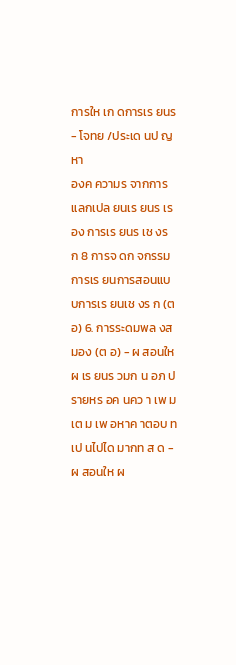การให เก ดการเร ยนร - โจทย /ประเด นป ญหา
องค ความร จากการแลกเปล ยนเร ยนร เร อง การเร ยนร เช งร ก 8 การจ ดก จกรรมการเร ยนการสอนแบบการเร ยนเช งร ก (ต อ) 6. การระดมพล งสมอง (ต อ) - ผ สอนให ผ เร ยนร วมก น อภ ปรายหร อค นคว า เพ มเต ม เพ อหาค าตอบ ท เป นไปได มากท ส ด - ผ สอนให ผ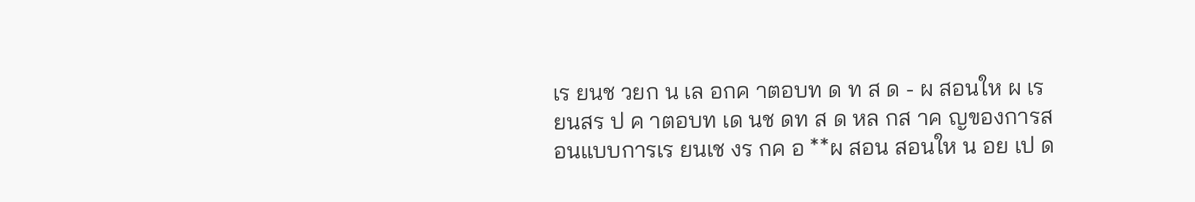เร ยนช วยก น เล อกค าตอบท ด ท ส ด - ผ สอนให ผ เร ยนสร ป ค าตอบท เด นช ดท ส ด หล กส าค ญของการสอนแบบการเร ยนเช งร กค อ **ผ สอน สอนให น อย เป ด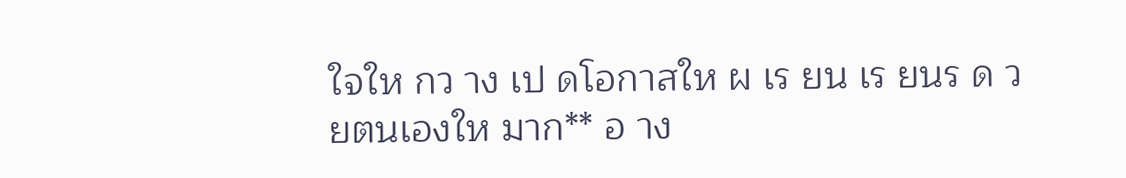ใจให กว าง เป ดโอกาสให ผ เร ยน เร ยนร ด วยตนเองให มาก** อ าง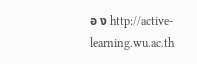อ ง http://active-learning.wu.ac.th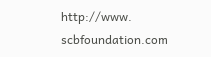http://www. scbfoundation.com